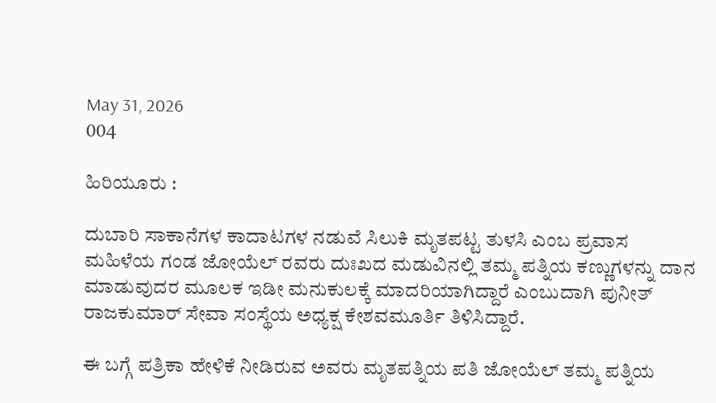May 31, 2026
004

ಹಿರಿಯೂರು :

ದುಬಾರಿ ಸಾಕಾನೆಗಳ ಕಾದಾಟಗಳ ನಡುವೆ ಸಿಲುಕಿ ಮೃತಪಟ್ಟ ತುಳಸಿ ಎಂಬ ಪ್ರವಾಸ ಮಹಿಳೆಯ ಗಂಡ ಜೋಯೆಲ್ ರವರು ದುಃಖದ ಮಡುವಿನಲ್ಲಿ ತಮ್ಮ ಪತ್ನಿಯ ಕಣ್ಣುಗಳನ್ನು ದಾನ ಮಾಡುವುದರ ಮೂಲಕ ಇಡೀ ಮನುಕುಲಕ್ಕೆ ಮಾದರಿಯಾಗಿದ್ದಾರೆ ಎಂಬುದಾಗಿ ಪುನೀತ್ ರಾಜಕುಮಾರ್ ಸೇವಾ ಸಂಸ್ಥೆಯ ಅಧ್ಯಕ್ಷ ಕೇಶವಮೂರ್ತಿ ತಿಳಿಸಿದ್ದಾರೆ.

ಈ ಬಗ್ಗೆ ಪತ್ರಿಕಾ ಹೇಳಿಕೆ ನೀಡಿರುವ ಅವರು ಮೃತಪತ್ನಿಯ ಪತಿ ಜೋಯೆಲ್ ತಮ್ಮ ಪತ್ನಿಯ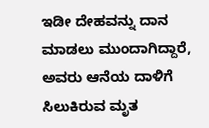ಇಡೀ ದೇಹವನ್ನು ದಾನ ಮಾಡಲು ಮುಂದಾಗಿದ್ದಾರೆ, ಅವರು ಆನೆಯ ದಾಳಿಗೆ ಸಿಲುಕಿರುವ ಮೃತ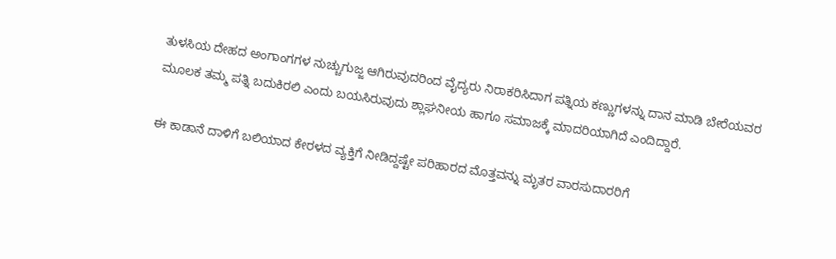ತುಳಸಿಯ ದೇಹದ ಅಂಗಾಂಗಗಳ ನುಚ್ಚುಗುಜ್ಜ ಆಗಿರುವುದರಿಂದ ವೈದ್ಯರು ನಿರಾಕರಿಸಿದಾಗ ಪತ್ನಿಯ ಕಣ್ಣುಗಳನ್ನು ದಾನ ಮಾಡಿ ಬೇರೆಯವರ ಮೂಲಕ ತಮ್ಮ ಪತ್ನಿ ಬದುಕಿರಲಿ ಎಂದು ಬಯಸಿರುವುದು ಶ್ಲಾಘನೀಯ ಹಾಗೂ ಸಮಾಜಕ್ಕೆ ಮಾದರಿಯಾಗಿದೆ ಎಂದಿದ್ದಾರೆ.

ಈ ಕಾಡಾನೆ ದಾಳಿಗೆ ಬಲಿಯಾದ ಕೇರಳದ ವ್ಯಕ್ತಿಗೆ ನೀಡಿದ್ದಷ್ಟೇ ಪರಿಹಾರದ ಮೊತ್ತವನ್ನು ಮೃತರ ವಾರಸುದಾರರಿಗೆ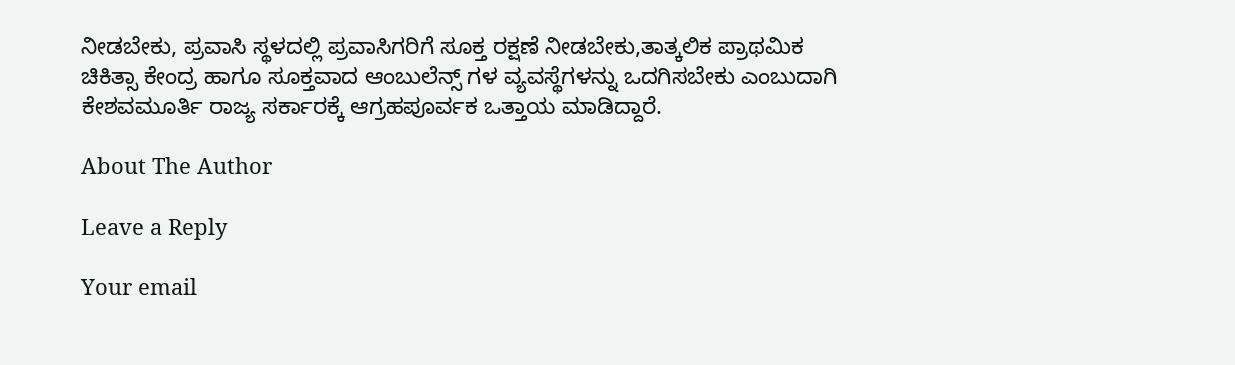ನೀಡಬೇಕು, ಪ್ರವಾಸಿ ಸ್ಥಳದಲ್ಲಿ ಪ್ರವಾಸಿಗರಿಗೆ ಸೂಕ್ತ ರಕ್ಷಣೆ ನೀಡಬೇಕು,ತಾತ್ಕಲಿಕ ಪ್ರಾಥಮಿಕ ಚಿಕಿತ್ಸಾ ಕೇಂದ್ರ ಹಾಗೂ ಸೂಕ್ತವಾದ ಆಂಬುಲೆನ್ಸ್ ಗಳ ವ್ಯವಸ್ಥೆಗಳನ್ನು ಒದಗಿಸಬೇಕು ಎಂಬುದಾಗಿ ಕೇಶವಮೂರ್ತಿ ರಾಜ್ಯ ಸರ್ಕಾರಕ್ಕೆ ಆಗ್ರಹಪೂರ್ವಕ ಒತ್ತಾಯ ಮಾಡಿದ್ದಾರೆ.

About The Author

Leave a Reply

Your email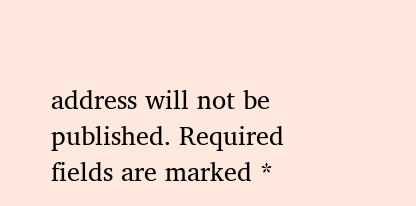address will not be published. Required fields are marked *